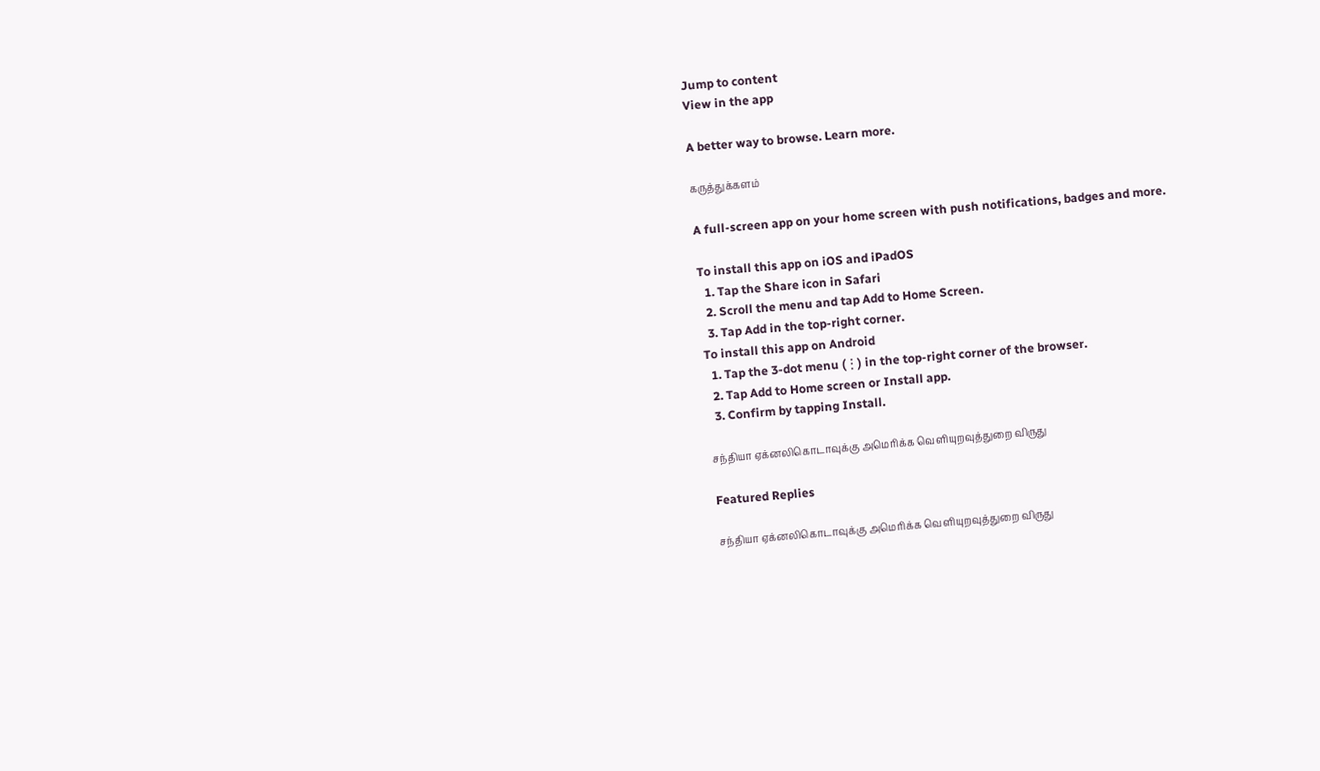Jump to content
View in the app

A better way to browse. Learn more.

கருத்துக்களம்

A full-screen app on your home screen with push notifications, badges and more.

To install this app on iOS and iPadOS
  1. Tap the Share icon in Safari
  2. Scroll the menu and tap Add to Home Screen.
  3. Tap Add in the top-right corner.
To install this app on Android
  1. Tap the 3-dot menu (⋮) in the top-right corner of the browser.
  2. Tap Add to Home screen or Install app.
  3. Confirm by tapping Install.

சந்தியா ஏக்னலிகொடாவுக்கு அமெரிக்க வெளியுறவுத்துறை விருது

Featured Replies

சந்தியா ஏக்னலிகொடாவுக்கு அமெரிக்க வெளியுறவுத்துறை விருது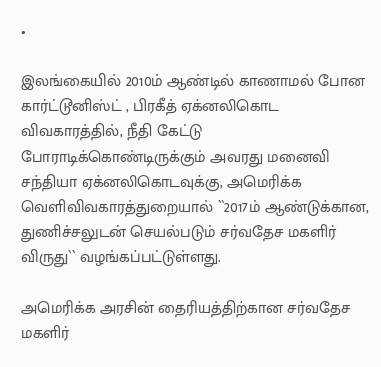•

இலங்கையில் 2010ம் ஆண்டில் காணாமல் போன கார்ட்டூனிஸ்ட் , பிரகீத் ஏக்னலிகொட விவகாரத்தில், நீதி கேட்டு போராடிக்கொண்டிருக்கும் அவரது மனைவி சந்தியா ஏக்னலிகொடவுக்கு, அமெரிக்க வெளிவிவகாரத்துறையால் ``2017ம் ஆண்டுக்கான, துணிச்சலுடன் செயல்படும் சர்வதேச மகளிர் விருது`` வழங்கப்பட்டுள்ளது.

அமெரிக்க அரசின் தைரியத்திற்கான சர்வதேச மகளிர்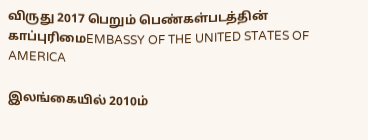விருது 2017 பெறும் பெண்கள்படத்தின் காப்புரிமைEMBASSY OF THE UNITED STATES OF AMERICA

இலங்கையில் 2010ம்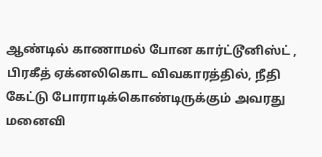ஆண்டில் காணாமல் போன கார்ட்டூனிஸ்ட் , பிரகீத் ஏக்னலிகொட விவகாரத்தில், நீதி கேட்டு போராடிக்கொண்டிருக்கும் அவரது மனைவி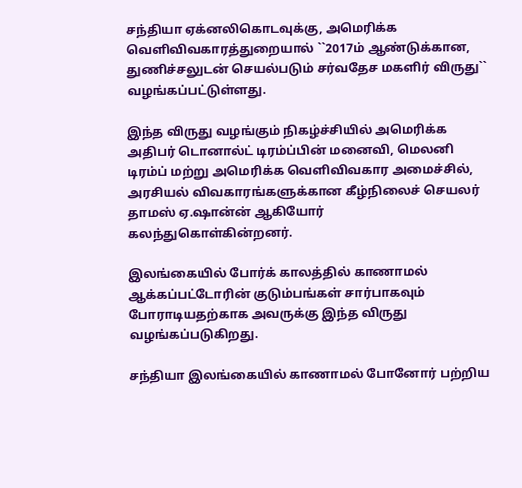சந்தியா ஏக்னலிகொடவுக்கு, அமெரிக்க வெளிவிவகாரத்துறையால் ``2017ம் ஆண்டுக்கான, துணிச்சலுடன் செயல்படும் சர்வதேச மகளிர் விருது`` வழங்கப்பட்டுள்ளது.

இந்த விருது வழங்கும் நிகழ்ச்சியில் அமெரிக்க அதிபர் டொனால்ட் டிரம்ப்பின் மனைவி, மெலனி டிரம்ப் மற்று அமெரிக்க வெளிவிவகார அமைச்சில், அரசியல் விவகாரங்களுக்கான கீழ்நிலைச் செயலர் தாமஸ் ஏ.ஷான்ன் ஆகியோர் கலந்துகொள்கின்றனர்.

இலங்கையில் போர்க் காலத்தில் காணாமல் ஆக்கப்பட்டோரின் குடும்பங்கள் சார்பாகவும் போராடியதற்காக அவருக்கு இந்த விருது வழங்கப்படுகிறது.

சந்தியா இலங்கையில் காணாமல் போனோர் பற்றிய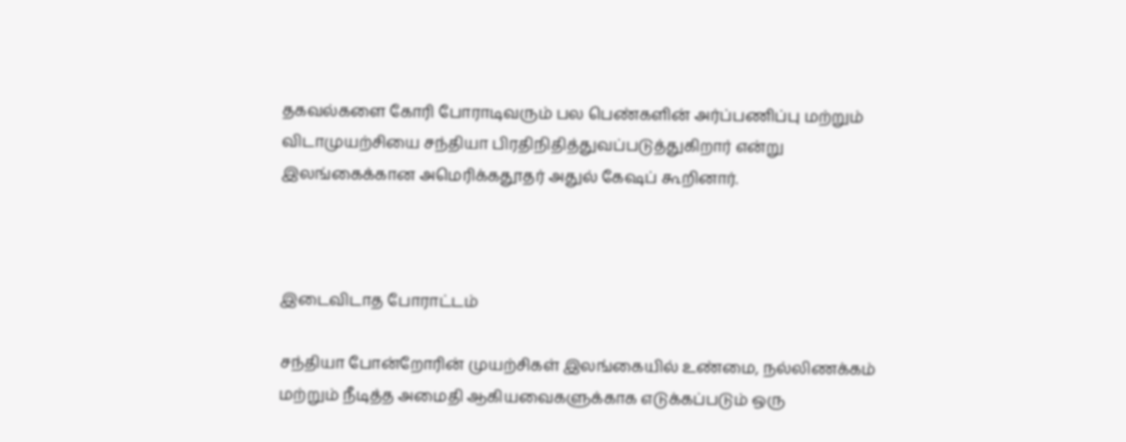தகவல்களை கோரி போராடிவரும் பல பெண்களின் அர்ப்பணிப்பு மற்றும் விடாமுயற்சியை சந்தியா பிரதிநிதித்துவப்படுத்துகிறார் என்று இலங்கைக்கான அமெரிக்கதூதர் அதுல் கேஷப் கூறினார்.



இடைவிடாத போராட்டம்

சந்தியா போன்றோரின் முயற்சிகள் இலங்கையில் உண்மை, நல்லிணக்கம் மற்றும் நீடித்த அமைதி ஆகியவைகளுக்காக எடுக்கப்படும் ஒரு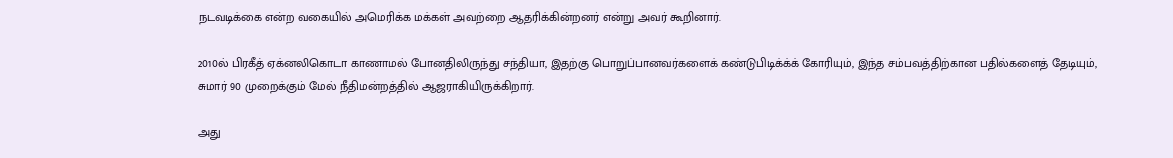நடவடிக்கை என்ற வகையில் அமெரிக்க மக்கள் அவற்றை ஆதரிக்கின்றனர் என்று அவர் கூறினார்.

2010ல் பிரகீத் ஏக்னலிகொடா காணாமல் போனதிலிருந்து சந்தியா, இதற்கு பொறுப்பானவர்களைக் கண்டுபிடிக்க்க் கோரியும், இந்த சம்பவத்திற்கான பதில்களைத் தேடியும், சுமார் 90 முறைக்கும் மேல் நீதிமன்றத்தில் ஆஜராகியிருக்கிறார்.

அது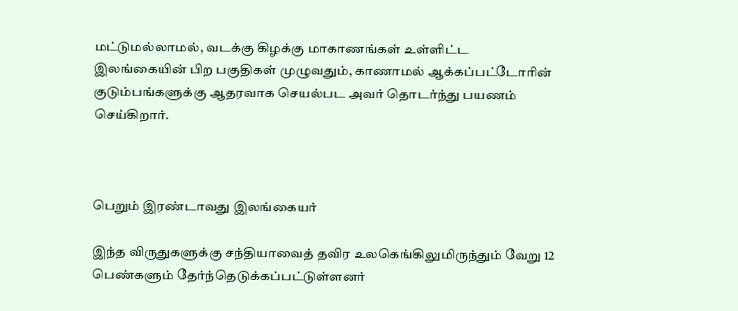மட்டுமல்லாமல், வடக்கு கிழக்கு மாகாணங்கள் உள்ளிட்ட இலங்கையின் பிற பகுதிகள் முழுவதும், காணாமல் ஆக்கப்பட்டோரின் குடும்பங்களுக்கு ஆதரவாக செயல்பட அவர் தொடர்ந்து பயணம் செய்கிறார்.



பெறும் இரண்டாவது இலங்கையர்

இந்த விருதுகளுக்கு சந்தியாவைத் தவிர உலகெங்கிலுமிருந்தும் வேறு 12 பெண்களும் தேர்ந்தெடுக்கப்பட்டுள்ளனர்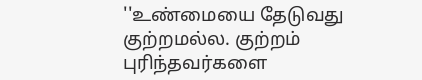''உண்மையை தேடுவது குற்றமல்ல. குற்றம் புரிந்தவர்களை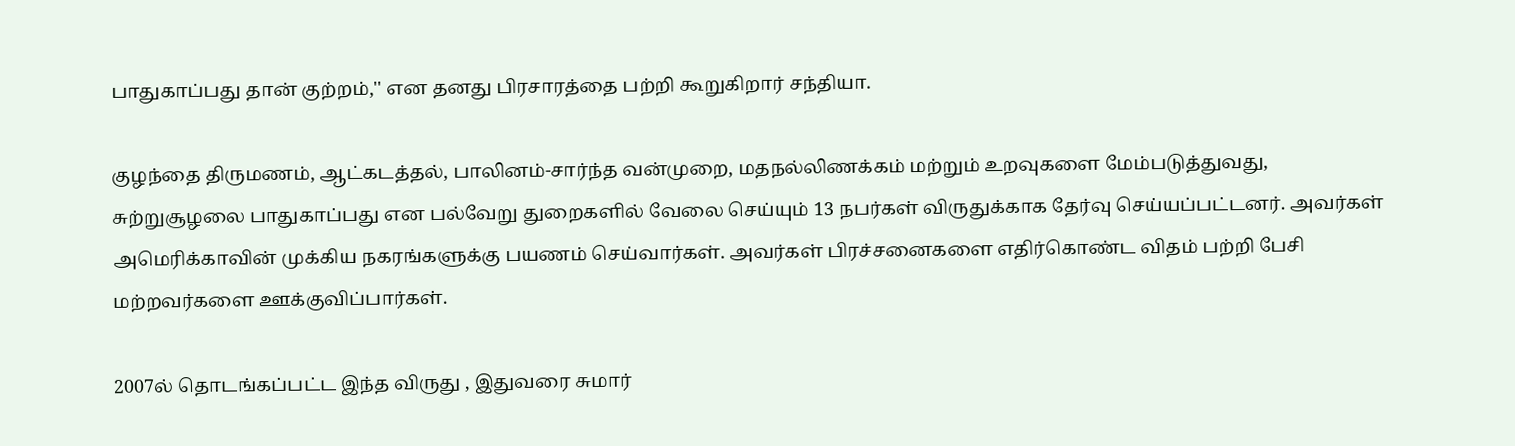பாதுகாப்பது தான் குற்றம்,'' என தனது பிரசாரத்தை பற்றி கூறுகிறார் சந்தியா.

குழந்தை திருமணம், ஆட்கடத்தல், பாலினம்-சார்ந்த வன்முறை, மதநல்லிணக்கம் மற்றும் உறவுகளை மேம்படுத்துவது, சுற்றுசூழலை பாதுகாப்பது என பல்வேறு துறைகளில் வேலை செய்யும் 13 நபர்கள் விருதுக்காக தேர்வு செய்யப்பட்டனர். அவர்கள் அமெரிக்காவின் முக்கிய நகரங்களுக்கு பயணம் செய்வார்கள். அவர்கள் பிரச்சனைகளை எதிர்கொண்ட விதம் பற்றி பேசி மற்றவர்களை ஊக்குவிப்பார்கள்.

2007ல் தொடங்கப்பட்ட இந்த விருது , இதுவரை சுமார்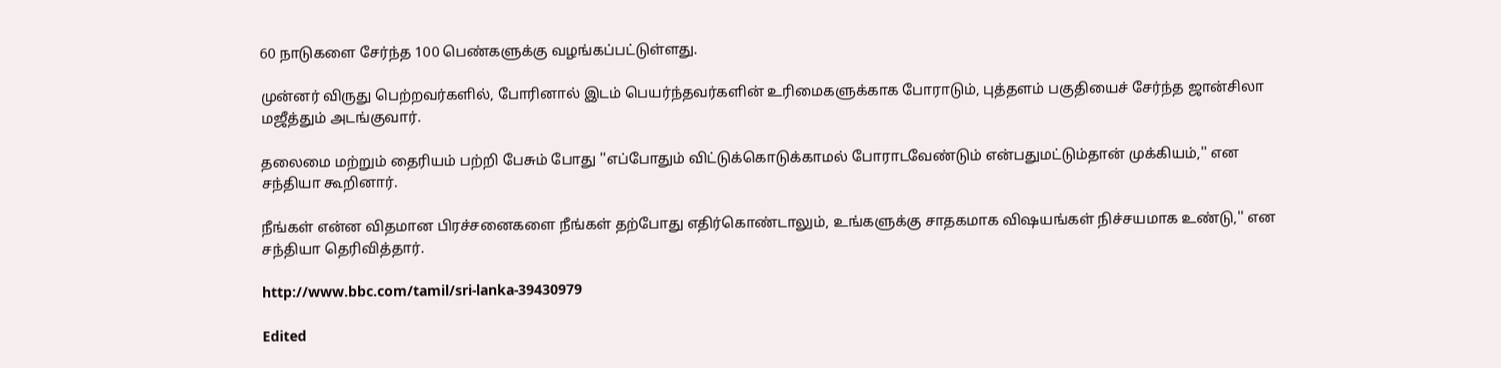60 நாடுகளை சேர்ந்த 100 பெண்களுக்கு வழங்கப்பட்டுள்ளது.

முன்னர் விருது பெற்றவர்களில், போரினால் இடம் பெயர்ந்தவர்களின் உரிமைகளுக்காக போராடும், புத்தளம் பகுதியைச் சேர்ந்த ஜான்சிலா மஜீத்தும் அடங்குவார்.

தலைமை மற்றும் தைரியம் பற்றி பேசும் போது ''எப்போதும் விட்டுக்கொடுக்காமல் போராடவேண்டும் என்பதுமட்டும்தான் முக்கியம்,'' என சந்தியா கூறினார்.

நீங்கள் என்ன விதமான பிரச்சனைகளை நீங்கள் தற்போது எதிர்கொண்டாலும், உங்களுக்கு சாதகமாக விஷயங்கள் நிச்சயமாக உண்டு,'' என சந்தியா தெரிவித்தார்.

http://www.bbc.com/tamil/sri-lanka-39430979

Edited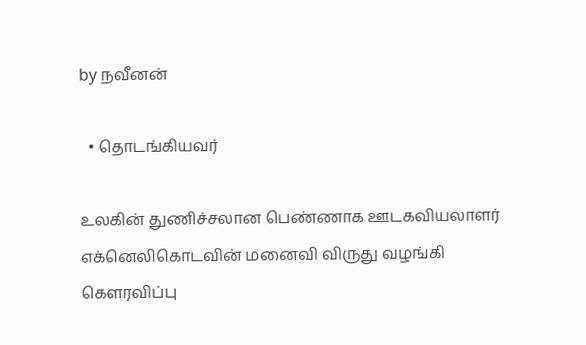by நவீனன்

  • தொடங்கியவர்

உலகின் துணிச்சலான பெண்ணாக ஊடகவியலாளர்  எக்னெலிகொடவின் மனைவி விருது வழங்கி கௌரவிப்பு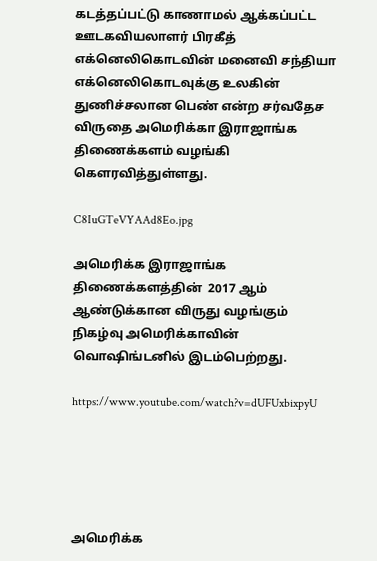கடத்தப்பட்டு காணாமல் ஆக்கப்பட்ட ஊடகவியலாளர் பிரகீத் எக்னெலிகொடவின் மனைவி சந்தியா எக்னெலிகொடவுக்கு உலகின் துணிச்சலான பெண் என்ற சர்வதேச விருதை அமெரிக்கா இராஜாங்க திணைக்களம் வழங்கி கௌரவித்துள்ளது.

C8IuGTeVYAAd8Eo.jpg

அமெரிக்க இராஜாங்க திணைக்களத்தின்  2017 ஆம் ஆண்டுக்கான விருது வழங்கும் நிகழ்வு அமெரிக்காவின் வொஷிங்டனில் இடம்பெற்றது.

https://www.youtube.com/watch?v=dUFUxbixpyU





அமெரிக்க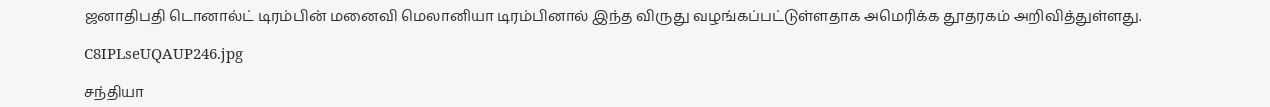ஜனாதிபதி டொனால்ட் டிரம்பின் மனைவி மெலானியா டிரம்பினால் இந்த விருது வழங்கப்பட்டுள்ளதாக அமெரிக்க தூதரகம் அறிவித்துள்ளது.

C8IPLseUQAUP246.jpg

சந்தியா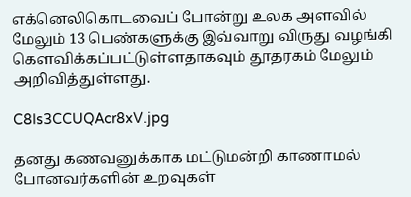எக்னெலிகொடவைப் போன்று உலக அளவில் மேலும் 13 பெண்களுக்கு இவ்வாறு விருது வழங்கி கௌவிக்கப்பட்டுள்ளதாகவும் தூதரகம் மேலும் அறிவித்துள்ளது.

C8Is3CCUQAcr8xV.jpg

தனது கணவனுக்காக மட்டுமன்றி காணாமல் போனவர்களின் உறவுகள்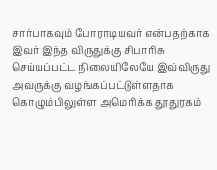சார்பாகவும் போராடியவர் என்பதற்காக இவர் இந்த விருதுக்கு சிபாரிசு செய்யப்பட்ட நிலையிலேயே இவ்விருது அவருக்கு வழங்கப்பட்டுள்ளதாக கொழும்பிலுள்ள அமெரிக்க தூதுரகம்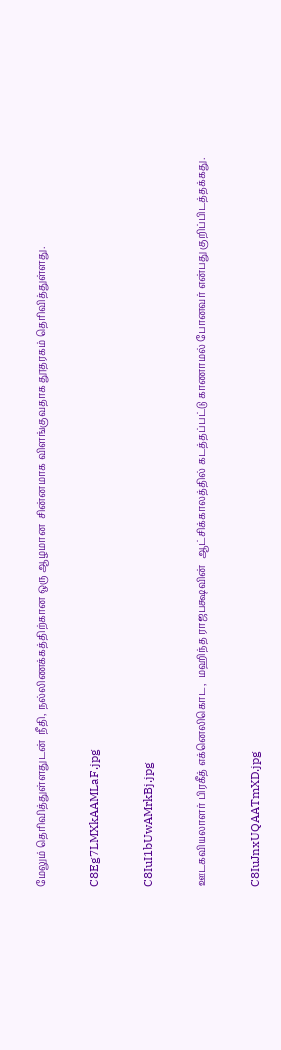மேலும் தெரிவித்துள்ளதுடன்  நீதி, நல்லிணக்கத்திற்கான ஒரு ஆழமான  சின்னமாக விளங்குவதாக தூதரகம் தெரிவித்துள்ளது.

C8Eg7LMXkAAMLaF.jpg

C8IuI1bUwAMrkBj.jpg

ஊடகவியலாளர் பிரகீத் எக்னெலிகொட,  மஹிந்த ராஜபக்ஷவின்  ஆட்சிக்காலத்தில் கடத்தப்பட்டு காணாமல் போனவர் என்பது குறிப்பிடத்தக்கது.

C8IuJnxUQAATmXD.jpg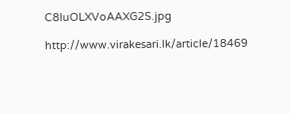C8IuOLXVoAAXG2S.jpg

http://www.virakesari.lk/article/18469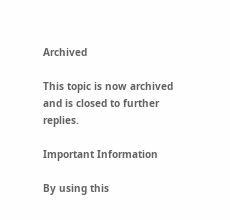Archived

This topic is now archived and is closed to further replies.

Important Information

By using this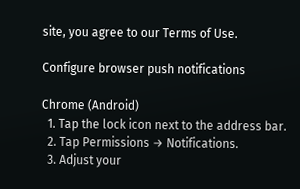site, you agree to our Terms of Use.

Configure browser push notifications

Chrome (Android)
  1. Tap the lock icon next to the address bar.
  2. Tap Permissions → Notifications.
  3. Adjust your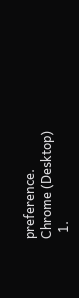preference.
Chrome (Desktop)
  1.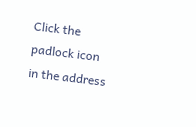Click the padlock icon in the address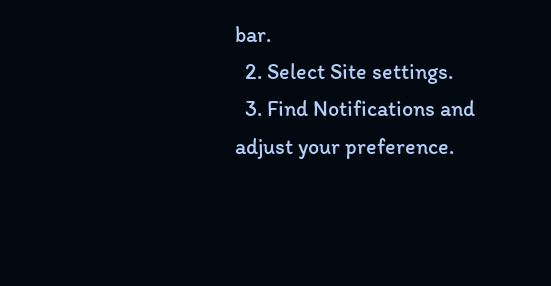bar.
  2. Select Site settings.
  3. Find Notifications and adjust your preference.